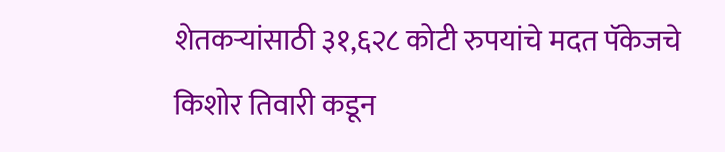शेतकऱ्यांसाठी ३१,६२८ कोटी रुपयांचे मदत पॅकेजचे किशोर तिवारी कडून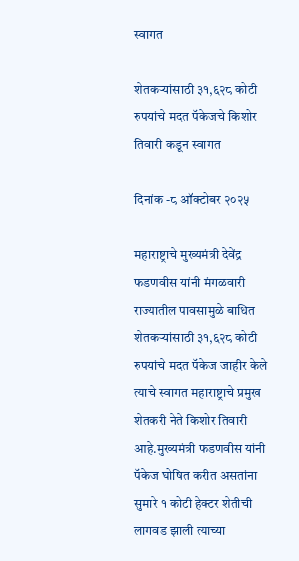स्वागत

शेतकऱ्यांसाठी ३१,६२८ कोटी रुपयांचे मदत पॅकेजचे किशोर तिवारी कडून स्वागत

दिनांक -८ ऑक्टोबर २०२५

महाराष्ट्राचे मुख्यमंत्री देवेंद्र फडणवीस यांनी मंगळवारी राज्यातील पावसामुळे बाधित शेतकऱ्यांसाठी ३१,६२८ कोटी रुपयांचे मदत पॅकेज जाहीर केले त्याचे स्वागत महाराष्ट्राचे प्रमुख शेतकरी नेते किशोर तिवारी आहे.मुख्यमंत्री फडणवीस यांनी पॅकेज घोषित करीत असतांना सुमारे १ कोटी हेक्टर शेतीची लागवड झाली त्याच्या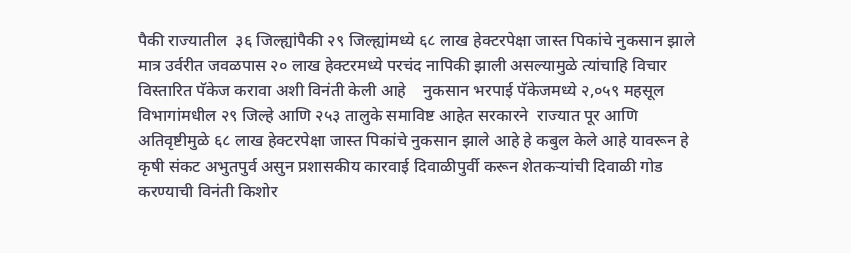पैकी राज्यातील  ३६ जिल्ह्यांपैकी २९ जिल्ह्यांमध्ये ६८ लाख हेक्टरपेक्षा जास्त पिकांचे नुकसान झाले मात्र उर्वरीत जवळपास २० लाख हेक्टरमध्ये परचंद नापिकी झाली असल्यामुळे त्यांचाहि विचार विस्तारित पॅकेज करावा अशी विनंती केली आहे    नुकसान भरपाई पॅकेजमध्ये २,०५९ महसूल विभागांमधील २९ जिल्हे आणि २५३ तालुके समाविष्ट आहेत सरकारने  राज्यात पूर आणि अतिवृष्टीमुळे ६८ लाख हेक्टरपेक्षा जास्त पिकांचे नुकसान झाले आहे हे कबुल केले आहे यावरून हे कृषी संकट अभुतपुर्व असुन प्रशासकीय कारवाई दिवाळीपुर्वी करून शेतकऱ्यांची दिवाळी गोड करण्याची विनंती किशोर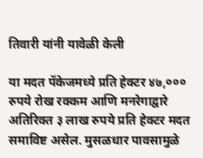तिवारी यांनी यावेळी केली

या मदत पॅकेजमध्ये प्रति हेक्टर ४७,००० रुपये रोख रक्कम आणि मनरेगाद्वारे अतिरिक्त ३ लाख रुपये प्रति हेक्टर मदत समाविष्ट असेल. मुसळधार पावसामुळे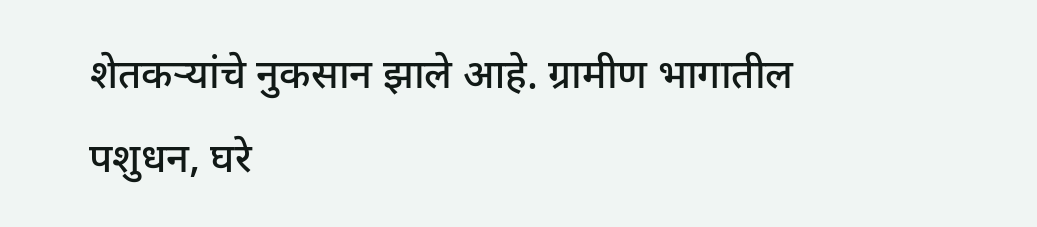शेतकऱ्यांचे नुकसान झाले आहे. ग्रामीण भागातील पशुधन, घरे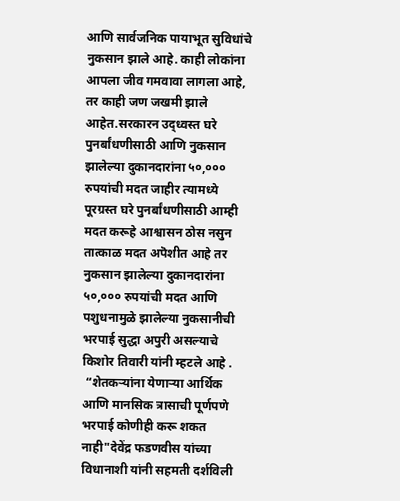आणि सार्वजनिक पायाभूत सुविधांचे नुकसान झाले आहे. काही लोकांना आपला जीव गमवावा लागला आहे, तर काही जण जखमी झाले आहेत.सरकारन उद्ध्वस्त घरे पुनर्बांधणीसाठी आणि नुकसान झालेल्या दुकानदारांना ५०,००० रुपयांची मदत जाहीर त्यामध्ये  पूरग्रस्त घरे पुनर्बांधणीसाठी आम्ही मदत करूहे आश्वासन ठोस नसुन तात्काळ मदत अपॆशीत आहे तर नुकसान झालेल्या दुकानदारांना ५०,००० रुपयांची मदत आणि पशुधनामुळे झालेल्या नुकसानीची भरपाई सुद्धा अपुरी असल्याचे किशोर तिवारी यांनी म्हटले आहे .
 “शेतकऱ्यांना येणाऱ्या आर्थिक आणि मानसिक त्रासाची पूर्णपणे भरपाई कोणीही करू शकत नाही"देवेंद्र फडणवीस यांच्या विधानाशी यांनी सहमती दर्शविली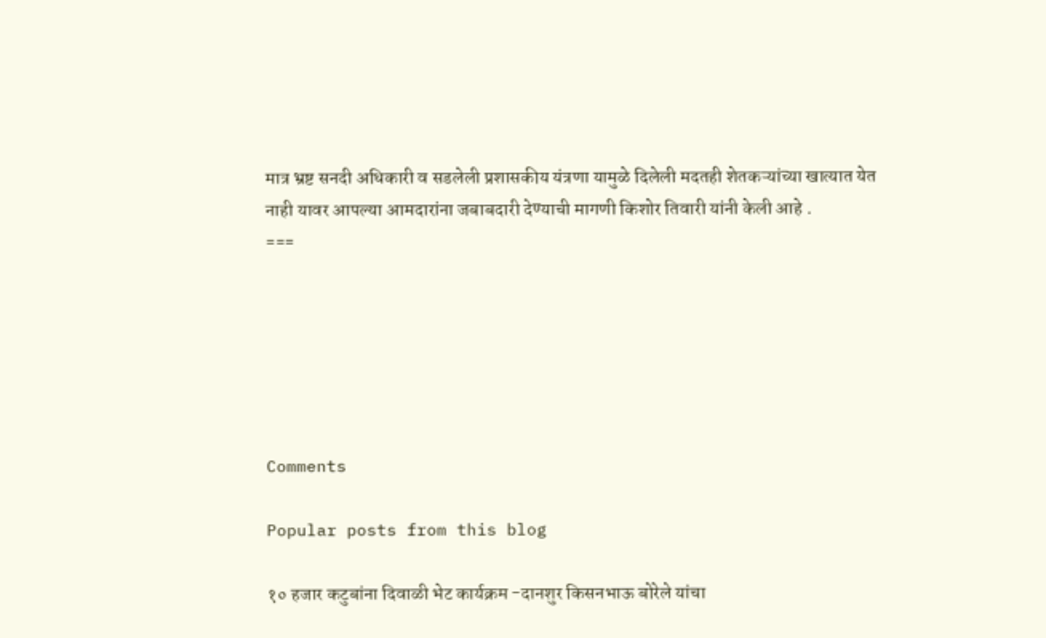मात्र भ्रष्ट सनदी अधिकारी व सडलेली प्रशासकीय यंत्रणा यामुळे दिलेली मदतही शेतकऱ्यांच्या खात्यात येत नाही यावर आपल्या आमदारांना जबाबदारी देण्याची मागणी किशोर तिवारी यांनी केली आहे .
===






Comments

Popular posts from this blog

१० हजार कटुबांना दिवाळी भेट कार्यक्रम -दानशुर किसनभाऊ बोरेले यांचा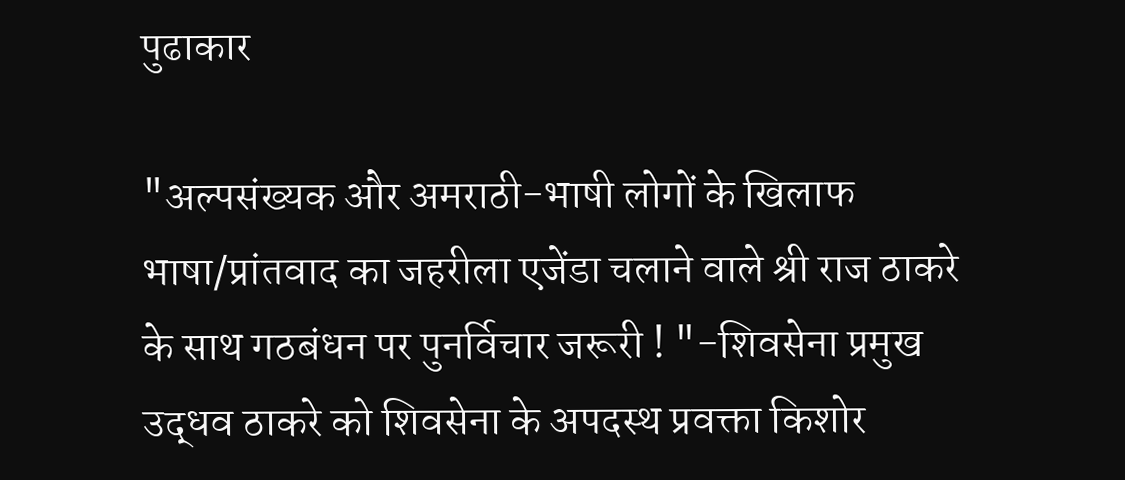पुढाकार

"अल्पसंख्यक और अमराठी-भाषी लोगों के खिलाफ भाषा/प्रांतवाद का जहरीला एजेंडा चलाने वाले श्री राज ठाकरे के साथ गठबंधन पर पुनर्विचार जरूरी ! "-शिवसेना प्रमुख उद्धव ठाकरे को शिवसेना के अपदस्थ प्रवक्ता किशोर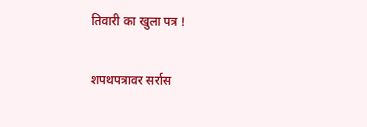तिवारी का खुला पत्र !

शपथपत्रावर सर्रास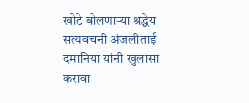खोटे बोलणाऱ्या श्रद्धेय सत्यवचनी अंजलीताई दमानिया यांनी खुलासा करावा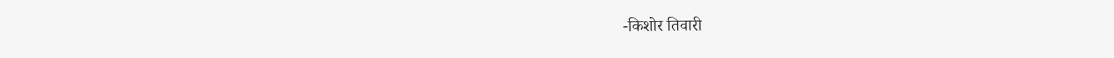-किशोर तिवारी